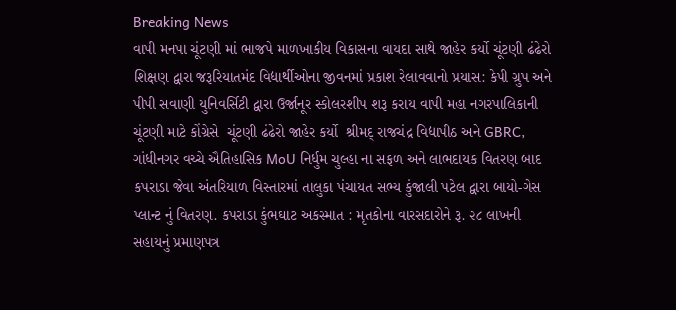Breaking News
વાપી મનપા ચૂંટણી માં ભાજપે માળખાકીય વિકાસના વાયદા સાથે જાહેર કર્યો ચૂંટણી ઢંઢેરો શિક્ષણ દ્વારા જરૂરિયાતમંદ વિદ્યાર્થીઓના જીવનમાં પ્રકાશ રેલાવવાનો પ્રયાસ: કેપી ગ્રુપ અને પીપી સવાણી યુનિવર્સિટી દ્વારા ઉર્જાનૂર સ્કોલરશીપ શરૂ કરાય વાપી મહા નગરપાલિકાની ચૂંટણી માટે કોંગ્રેસે  ચૂંટણી ઢંઢેરો જાહેર કર્યો  શ્રીમદ્ રાજચંદ્ર વિદ્યાપીઠ અને GBRC, ગાંધીનગર વચ્ચે ઐતિહાસિક MoU નિર્ધુમ ચુલ્હા ના સફળ અને લાભદાયક વિતરણ બાદ કપરાડા જેવા અંતરિયાળ વિસ્તારમાં તાલુકા પંચાયત સભ્ય કુંજાલી પટેલ દ્વારા બાયો-ગેસ પ્લાન્ટ નું વિતરણ. કપરાડા કુંભઘાટ અકસ્માત : મૃતકોના વારસદારોને રૂ. ૨૮ લાખની સહાયનું પ્રમાણપત્ર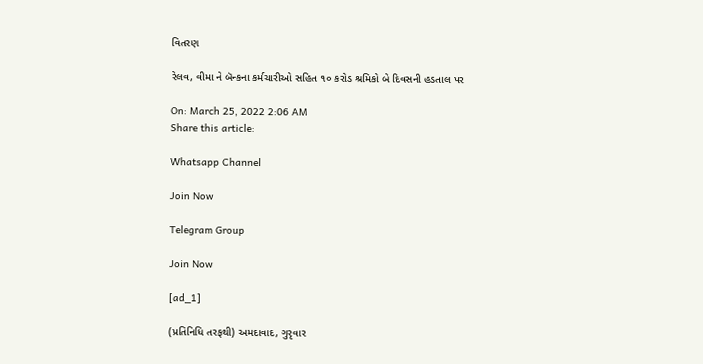વિતરણ

રેલવ, વીમા ને બૅન્કના કર્મચારીઓ સહિત ૧૦ કરોડ શ્રમિકો બે દિવસની હડતાલ પર

On: March 25, 2022 2:06 AM
Share this article:

Whatsapp Channel

Join Now

Telegram Group

Join Now

[ad_1]

(પ્રતિનિધિ તરફથી) અમદાવાદ, ગુરૃવાર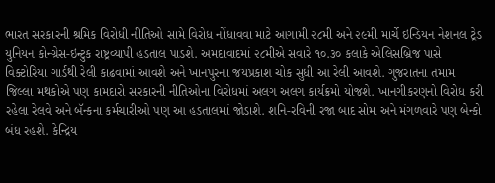ભારત સરકારની શ્રમિક વિરોધી નીતિઓ સામે વિરોધ નોંધાવવા માટે આગામી ૨૮મી અને ૨૯મી માર્ચે ઇન્ડિયન નેશનલ ટ્રેડ યુનિયન કોન્ગ્રેસ-ઇન્ટુક રાષ્ટ્રવ્યાપી હડતાલ પાડશે. અમદાવાદમાં ૨૮મીએ સવારે ૧૦.૩૦ કલાકે એલિસબ્રિજ પાસે વિક્ટોરિયા ગાર્ડથી રેલી કાઢવામાં આવશે અને ખાનપુરના જયપ્રકાશ ચોક સુધી આ રેલી આવશે. ગુજરાતના તમામ જિલ્લા મથકોએ પણ કામદારો સરકારની નીતિઓના વિરોધમાં અલગ અલગ કાર્યક્રમો યોજશે. ખાનગીકરણનો વિરોધ કરી રહેલા રેલવે અને બૅન્કના કર્મચારીઓ પણ આ હડતાલમાં જોડાશે. શનિ-રવિની રજા બાદ સોમ અને મંગળવારે પણ બેન્કો બંધ રહશે. કેન્દ્રિય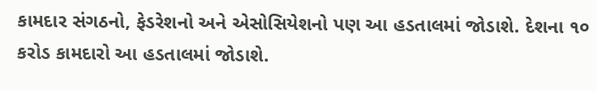કામદાર સંગઠનો, ફેડરેશનો અને એસોસિયેશનો પણ આ હડતાલમાં જોડાશે. દેશના ૧૦ કરોડ કામદારો આ હડતાલમાં જોડાશે.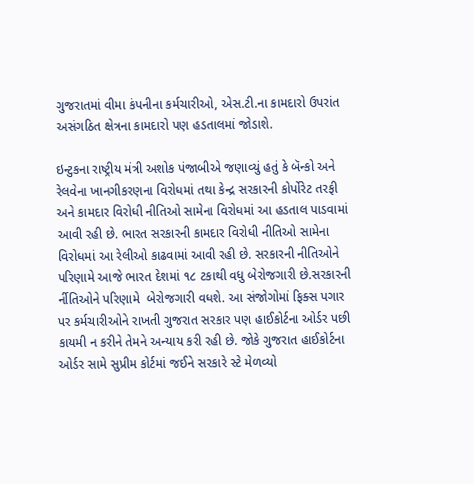ગુજરાતમાં વીમા કંપનીના કર્મચારીઓ, એસ.ટી.ના કામદારો ઉપરાંત અસંગઠિત ક્ષેત્રના કામદારો પણ હડતાલમાં જોડાશે.

ઇન્ટુકના રાષ્ટ્રીય મંત્રી અશોક પંજાબીએ જણાવ્યું હતું કે બૅન્કો અને રેલવેના ખાનગીકરણના વિરોધમાં તથા કેન્દ્ર સરકારની કોર્પોરેટ તરફી અને કામદાર વિરોધી નીતિઓ સામેના વિરોધમાં આ હડતાલ પાડવામાં આવી રહી છે. ભારત સરકારની કામદાર વિરોધી નીતિઓ સામેના વિરોધમાં આ રેલીઓ કાઢવામાં આવી રહી છે. સરકારની નીતિઓને પરિણામે આજે ભારત દેશમાં ૧૮ ટકાથી વધુ બેરોજગારી છે.સરકારની ર્નીતિઓને પરિણામે  બેરોજગારી વધશે. આ સંજોગોમાં ફિક્સ પગાર પર કર્મચારીઓને રાખતી ગુજરાત સરકાર પણ હાઈકોર્ટના ઓર્ડર પછી કાયમી ન કરીને તેમને અન્યાય કરી રહી છે. જોકે ગુજરાત હાઈકોર્ટના ઓર્ડર સામે સુપ્રીમ કોર્ટમાં જઈને સરકારે સ્ટે મેળવ્યો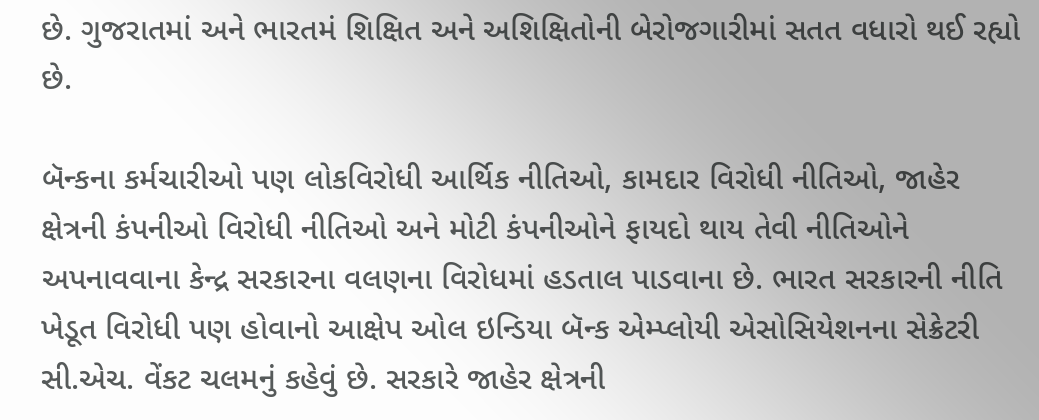છે. ગુજરાતમાં અને ભારતમં શિક્ષિત અને અશિક્ષિતોની બેરોજગારીમાં સતત વધારો થઈ રહ્યો છે.

બૅન્કના કર્મચારીઓ પણ લોકવિરોધી આર્થિક નીતિઓ, કામદાર વિરોધી નીતિઓ, જાહેર ક્ષેત્રની કંપનીઓ વિરોધી નીતિઓ અને મોટી કંપનીઓને ફાયદો થાય તેવી નીતિઓને અપનાવવાના કેન્દ્ર સરકારના વલણના વિરોધમાં હડતાલ પાડવાના છે. ભારત સરકારની નીતિ ખેડૂત વિરોધી પણ હોવાનો આક્ષેપ ઓલ ઇન્ડિયા બૅન્ક એમ્પ્લોયી એસોસિયેશનના સેક્રેટરી સી.એચ. વેંકટ ચલમનું કહેવું છે. સરકારે જાહેર ક્ષેત્રની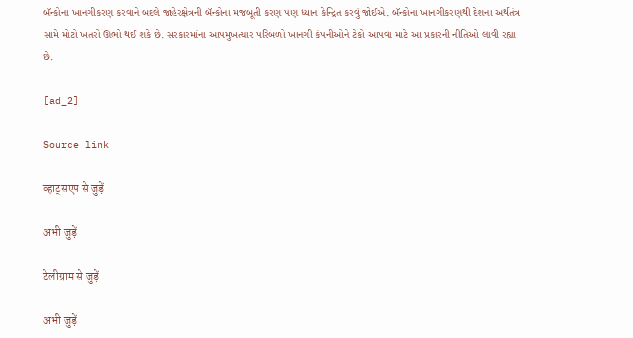બૅન્કોના ખાનગીકરણ કરવાને બદલે જાહેરક્ષેત્રની બૅન્કોના મજબૂતી કરણ પણ ધ્યાન કેન્દ્રિત કરવું જોઈએ. બૅન્કોના ખાનગીકરણથી દેશના અર્થતંત્ર સામે મોટો ખતરો ઊભો થઈ શકે છે. સરકારમાંના આપમુખત્યાર પરિબળો ખાનગી કંપનીઓને ટેકો આપવા માટે આ પ્રકારની નીતિઓ લાવી રહ્યા છે.

[ad_2]

Source link

व्हाट्सएप से जुड़ें

अभी जुड़ें

टेलीग्राम से जुड़ें

अभी जुड़ें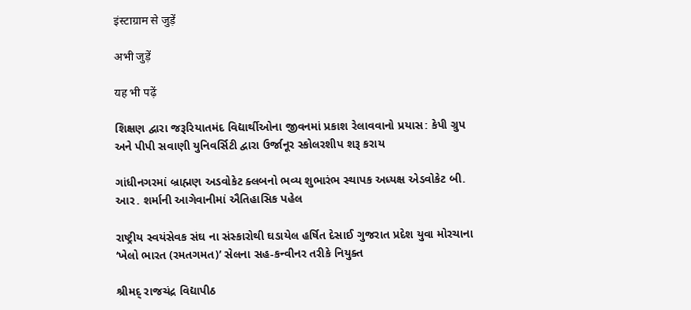इंस्टाग्राम से जुड़ें

अभी जुड़ें

यह भी पढ़ें

શિક્ષણ દ્વારા જરૂરિયાતમંદ વિદ્યાર્થીઓના જીવનમાં પ્રકાશ રેલાવવાનો પ્રયાસ: કેપી ગ્રુપ અને પીપી સવાણી યુનિવર્સિટી દ્વારા ઉર્જાનૂર સ્કોલરશીપ શરૂ કરાય

ગાંધીનગરમાં બ્રાહ્મણ અડવોકેટ ક્લબનો ભવ્ય શુભારંભ સ્થાપક અધ્યક્ષ એડવોકેટ બી. આર. શર્માની આગેવાનીમાં ઐતિહાસિક પહેલ

રાષ્ટ્રીય સ્વયંસેવક સંઘ ના સંસ્કારોથી ઘડાયેલ હર્ષિત દેસાઈ ગુજરાત પ્રદેશ યુવા મોરચાના ‘ખેલો ભારત (રમતગમત)’ સેલના સહ-કન્વીનર તરીકે નિયુક્ત

શ્રીમદ્ રાજચંદ્ર વિદ્યાપીઠ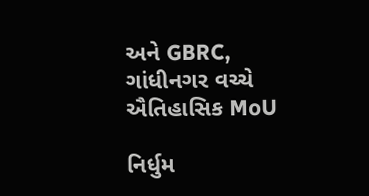અને GBRC, ગાંધીનગર વચ્ચે ઐતિહાસિક MoU

નિર્ધુમ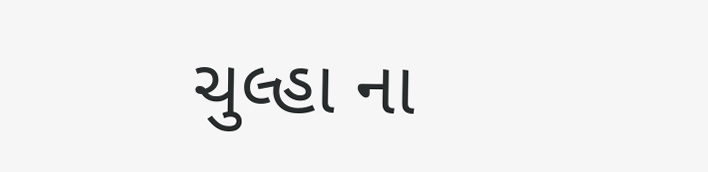ચુલ્હા ના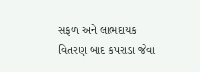સફળ અને લાભદાયક વિતરણ બાદ કપરાડા જેવા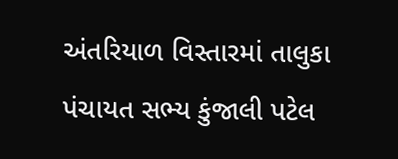અંતરિયાળ વિસ્તારમાં તાલુકા પંચાયત સભ્ય કુંજાલી પટેલ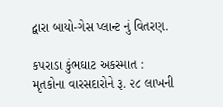દ્વારા બાયો-ગેસ પ્લાન્ટ નું વિતરણ.

કપરાડા કુંભઘાટ અકસ્માત : મૃતકોના વારસદારોને રૂ. ૨૮ લાખની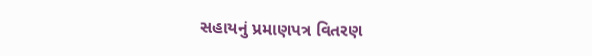સહાયનું પ્રમાણપત્ર વિતરણ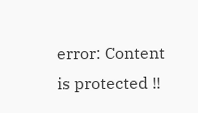error: Content is protected !!